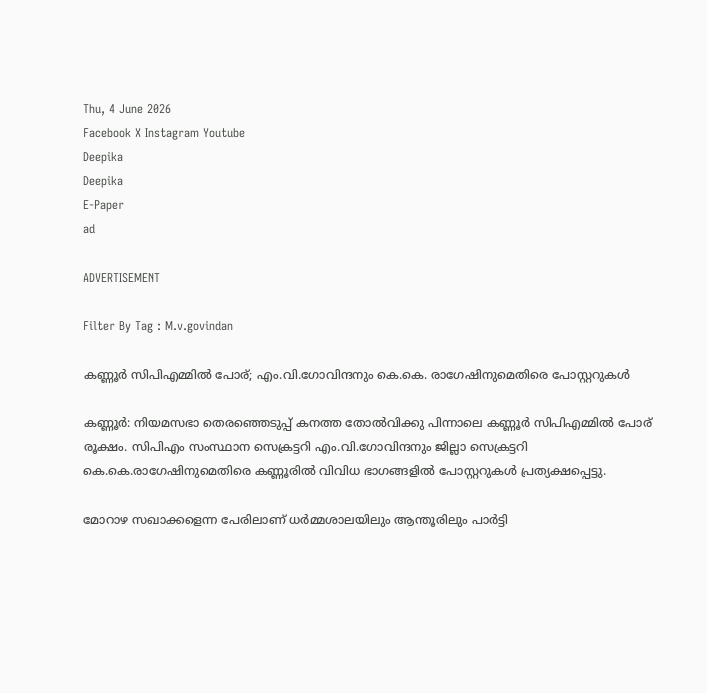Thu, 4 June 2026
Facebook X Instagram Youtube
Deepika
Deepika
E-Paper
ad

ADVERTISEMENT

Filter By Tag : M.v.govindan

കണ്ണൂർ സിപിഎമ്മിൽ പോര്; എം.വി.ഗോവിന്ദനും കെ.കെ. രാഗേഷിനുമെതിരെ പോസ്റ്ററുകൾ

കണ്ണൂർ: നിയമസഭാ തെരഞ്ഞെടുപ്പ് കനത്ത തോൽവിക്കു പിന്നാലെ കണ്ണൂർ സിപിഎമ്മിൽ പോര് രൂക്ഷം. സിപിഎം സംസ്ഥാന സെക്രട്ടറി എം.വി.ഗോവിന്ദനും ജില്ലാ സെക്രട്ടറി കെ.കെ.രാഗേഷിനുമെതിരെ കണ്ണൂരിൽ വിവിധ ഭാഗങ്ങളിൽ പോസ്റ്ററുകൾ പ്രത്യക്ഷപ്പെട്ടു.

മോറാഴ സഖാക്കളെന്ന പേരിലാണ് ധർമ്മശാലയിലും ആന്തൂരിലും പാർട്ടി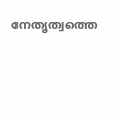നേതൃത്വത്തെ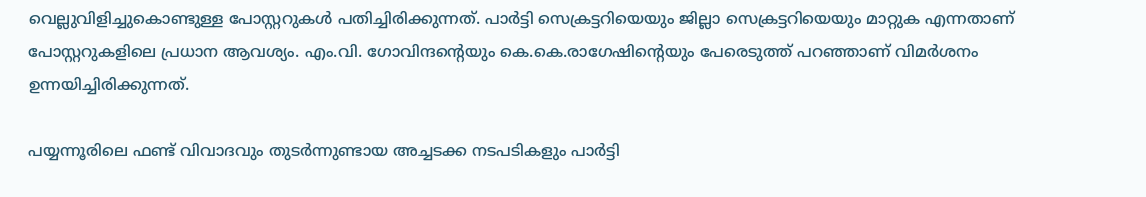വെല്ലുവിളിച്ചുകൊണ്ടുള്ള പോസ്റ്ററുകൾ പതിച്ചിരിക്കുന്നത്. പാർട്ടി സെക്രട്ടറിയെയും ജില്ലാ സെക്രട്ടറിയെയും മാറ്റുക എന്നതാണ് പോസ്റ്ററുകളിലെ പ്രധാന ആവശ്യം. എം.വി. ഗോവിന്ദന്‍റെയും കെ.കെ.രാഗേഷിന്‍റെയും പേരെടുത്ത് പറഞ്ഞാണ് വിമർശനം ഉന്നയിച്ചിരിക്കുന്നത്.

പയ്യന്നൂരിലെ ഫണ്ട് വിവാദവും തുടർന്നുണ്ടായ അച്ചടക്ക നടപടികളും പാർട്ടി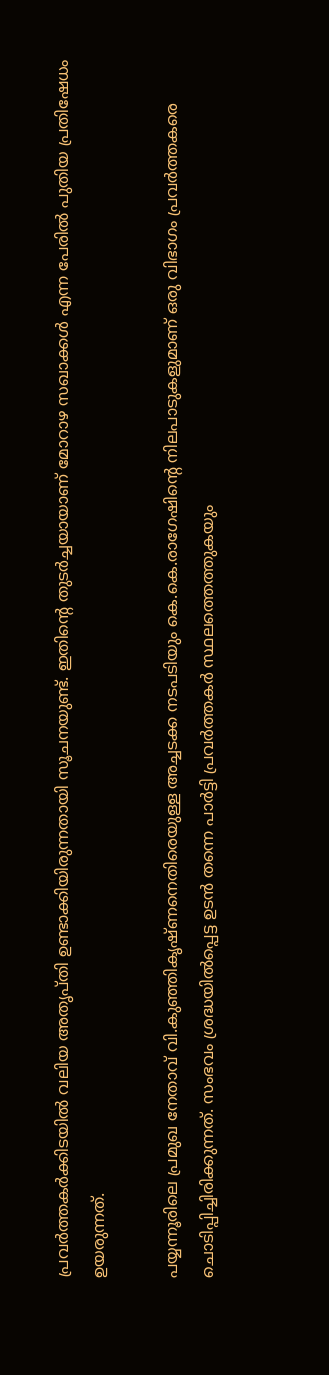പ്രവർത്തകർക്കിടയിൽ വലിയ അതൃപ്തി ഉണ്ടാക്കിയിരുന്നതായി സൂചനയുണ്ട്. ഇതിന്‍റെ തുടർച്ചയായാണ് മോറാഴ സഖാക്കൾ എന്ന പേരിൽ പുതിയ പ്രതിഷേധം ഉയരുന്നത്.

പയ്യന്നൂരിലെ പ്രമുഖ നേതാവ് വി.കുഞ്ഞികൃഷ്ണനെതിരെയുള്ള അച്ചടക്ക നടപടിയും കെ.കെ.രാഗേഷിന്‍റെ നിലപാടുകളുമാണ് ഒരു വിഭാഗം പ്രവർത്തകരെ ചൊടിപ്പിച്ചിരിക്കുന്നത്. സംഭവം ശ്രദ്ധയിൽപ്പെട്ട ഉടൻ തന്നെ പാർട്ടി പ്രവർത്തകർ സ്ഥലത്തെത്തുകയും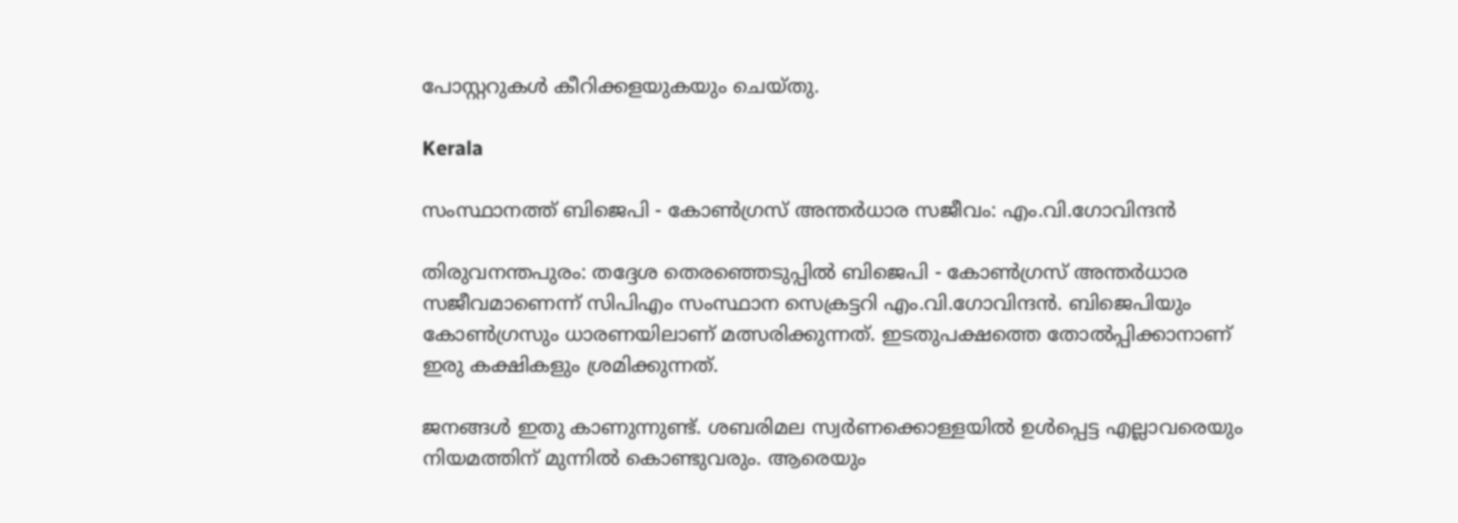പോസ്റ്ററുകൾ കീറിക്കളയുകയും ചെയ്തു.

Kerala

സംസ്ഥാനത്ത് ബിജെപി - കോണ്‍ഗ്രസ് അന്തര്‍ധാര സജീവം: എം.വി.ഗോവിന്ദന്‍

തിരുവനന്തപുരം: തദ്ദേശ തെരഞ്ഞെടുപ്പിൽ ബിജെപി - കോണ്‍ഗ്രസ് അന്തര്‍ധാര സജീവമാണെന്ന് സിപിഎം സംസ്ഥാന സെക്രട്ടറി എം.വി.ഗോവിന്ദന്‍. ബിജെപിയും കോൺഗ്രസും ധാരണയിലാണ് മത്സരിക്കുന്നത്. ഇടതുപക്ഷത്തെ തോൽപ്പിക്കാനാണ് ഇരു കക്ഷികളും ശ്രമിക്കുന്നത്.

ജനങ്ങൾ ഇതു കാണുന്നുണ്ട്. ശബരിമല സ്വർണക്കൊള്ളയിൽ ഉൾപ്പെട്ട എല്ലാവരെയും നിയമത്തിന് മുന്നില്‍ കൊണ്ടുവരും. ആരെയും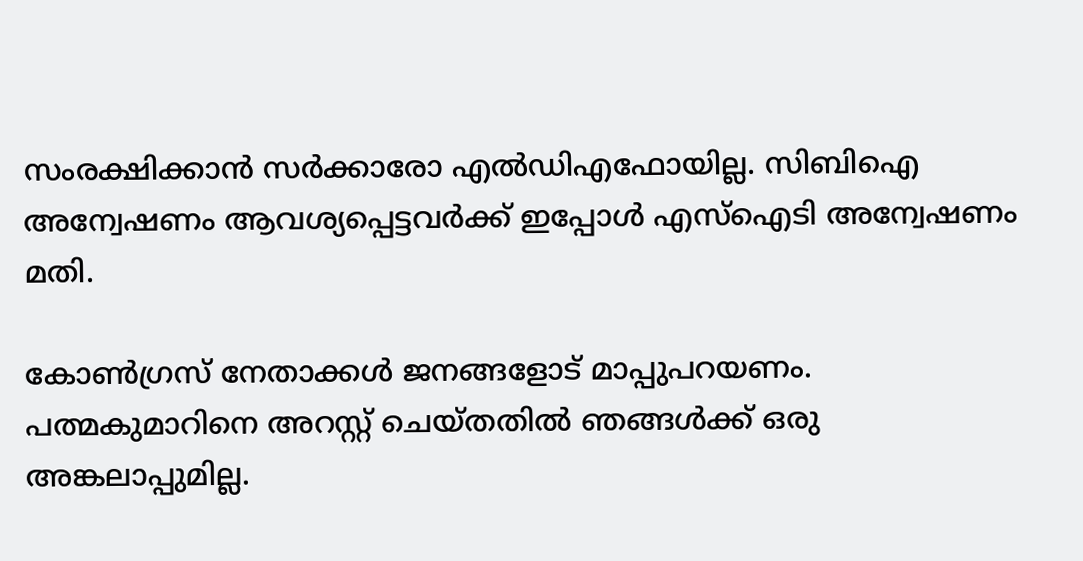സംരക്ഷിക്കാന്‍ സര്‍ക്കാരോ എല്‍ഡിഎഫോയില്ല. സിബിഐ അന്വേഷണം ആവശ്യപ്പെട്ടവര്‍ക്ക് ഇപ്പോള്‍ എസ്‌ഐടി അന്വേഷണം മതി.

കോണ്‍ഗ്രസ് നേതാക്കള്‍ ജനങ്ങളോട് മാപ്പുപറയണം. പത്മകുമാറിനെ അറസ്റ്റ് ചെയ്തതില്‍ ഞങ്ങള്‍ക്ക് ഒരു അങ്കലാപ്പുമില്ല.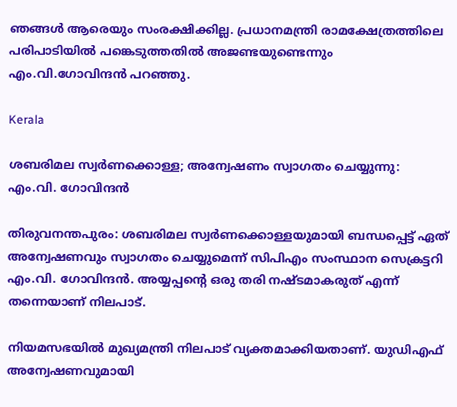ഞങ്ങള്‍ ആരെയും സംരക്ഷിക്കില്ല. പ്രധാനമന്ത്രി രാമക്ഷേത്രത്തിലെ പരിപാടിയില്‍ പങ്കെടുത്തതില്‍ അജണ്ടയുണ്ടെന്നും എം.വി.ഗോവിന്ദന്‍ പറഞ്ഞു.

Kerala

ശബരിമല സ്വർണക്കൊള്ള; അന്വേഷണം സ്വാഗതം ചെയ്യുന്നു: എം.വി. ഗോവിന്ദൻ

തിരുവനന്തപുരം: ശബരിമല സ്വർണക്കൊള്ളയുമായി ബന്ധപ്പെട്ട് ഏത് അന്വേഷണവും സ്വാഗതം ചെയ്യുമെന്ന് സിപിഎം സംസ്ഥാന സെക്രട്ടറി എം.വി. ഗോവിന്ദൻ. അയ്യപ്പന്‍റെ ഒരു തരി നഷ്ടമാകരുത് എന്ന് തന്നെയാണ് നിലപാട്.

നിയമസഭയിൽ മുഖ്യമന്ത്രി നിലപാട് വ്യക്തമാക്കിയതാണ്. യുഡിഎഫ് അന്വേഷണവുമായി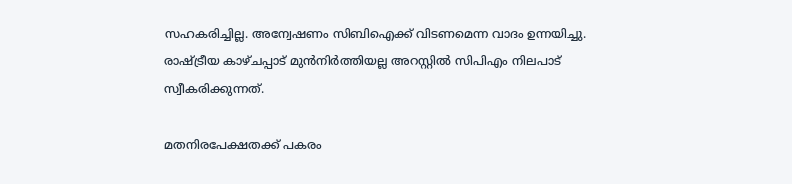സഹകരിച്ചില്ല. അന്വേഷണം സിബിഐക്ക് വിടണമെന്ന വാദം ഉന്നയിച്ചു. രാഷ്ട്രീയ കാഴ്ചപ്പാട് മുൻനിർത്തിയല്ല അറസ്റ്റിൽ സിപിഎം നിലപാട് സ്വീകരിക്കുന്നത്.

മതനിരപേക്ഷതക്ക് പകരം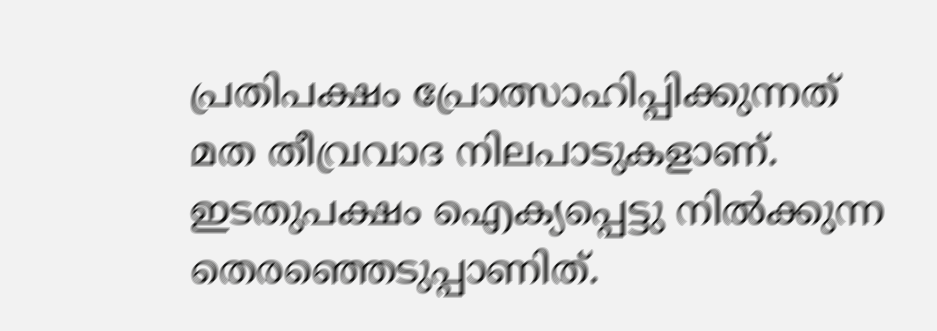പ്രതിപക്ഷം പ്രോത്സാഹിപ്പിക്കുന്നത് മത തീവ്രവാദ നിലപാടുകളാണ്. ഇടതുപക്ഷം ഐക്യപ്പെട്ടു നിൽക്കുന്ന തെരഞ്ഞെടുപ്പാണിത്.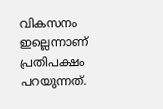വികസനം ഇല്ലെന്നാണ് പ്രതിപക്ഷം പറയുന്നത്.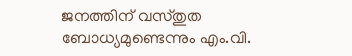ജനത്തിന് വസ്തുത ബോധ്യമുണ്ടെന്നും എം.വി.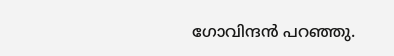ഗോവിന്ദൻ പറഞ്ഞു.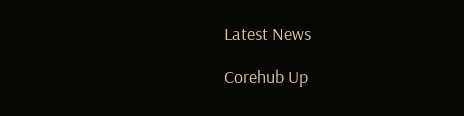Latest News

Corehub Up